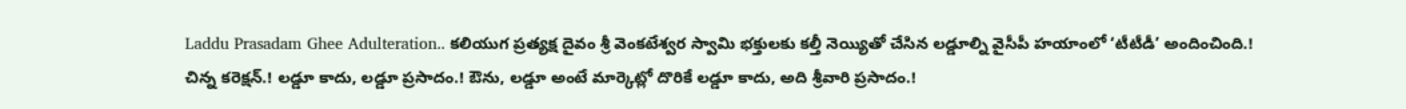Laddu Prasadam Ghee Adulteration.. కలియుగ ప్రత్యక్ష దైవం శ్రీ వెంకటేశ్వర స్వామి భక్తులకు కల్తీ నెయ్యితో చేసిన లడ్డూల్ని వైసీపీ హయాంలో ‘టీటీడీ’ అందించింది.!
చిన్న కరెక్షన్.! లడ్డూ కాదు, లడ్డూ ప్రసాదం.! ఔను, లడ్డూ అంటే మార్కెట్లో దొరికే లడ్డూ కాదు, అది శ్రీవారి ప్రసాదం.!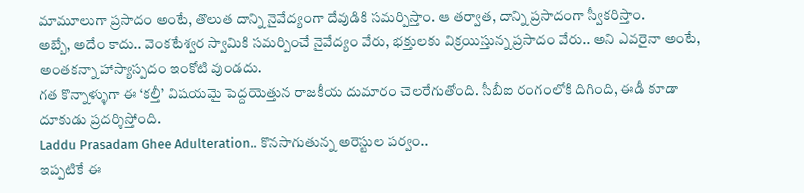మామూలుగా ప్రసాదం అంటే, తొలుత దాన్ని నైవేద్యంగా దేవుడికి సమర్పిస్తాం. ఆ తర్వాత, దాన్ని ప్రసాదంగా స్వీకరిస్తాం.
అబ్బే, అదేం కాదు.. వెంకటేశ్వర స్వామికి సమర్పించే నైవేద్యం వేరు, భక్తులకు విక్రయిస్తున్న ప్రసాదం వేరు.. అని ఎవరైనా అంటే, అంతకన్నా హాస్యాస్పదం ఇంకోటి వుండదు.
గత కొన్నాళ్ళుగా ఈ ‘కల్తీ’ విషయమై పెద్దయెత్తున రాజకీయ దుమారం చెలరేగుతోంది. సీబీఐ రంగంలోకి దిగింది, ఈడీ కూడా దూకుడు ప్రదర్శిస్తోంది.
Laddu Prasadam Ghee Adulteration.. కొనసాగుతున్న అరెస్టుల పర్వం..
ఇప్పటికే ఈ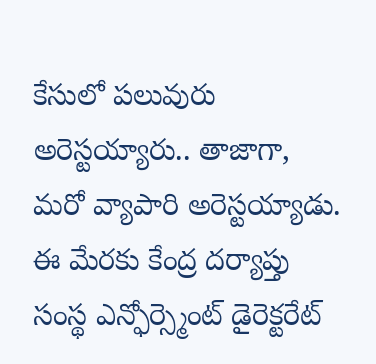కేసులో పలువురు అరెస్టయ్యారు.. తాజాగా, మరో వ్యాపారి అరెస్టయ్యాడు. ఈ మేరకు కేంద్ర దర్యాప్తు సంస్థ ఎన్ఫోర్స్మెంట్ డైరెక్టరేట్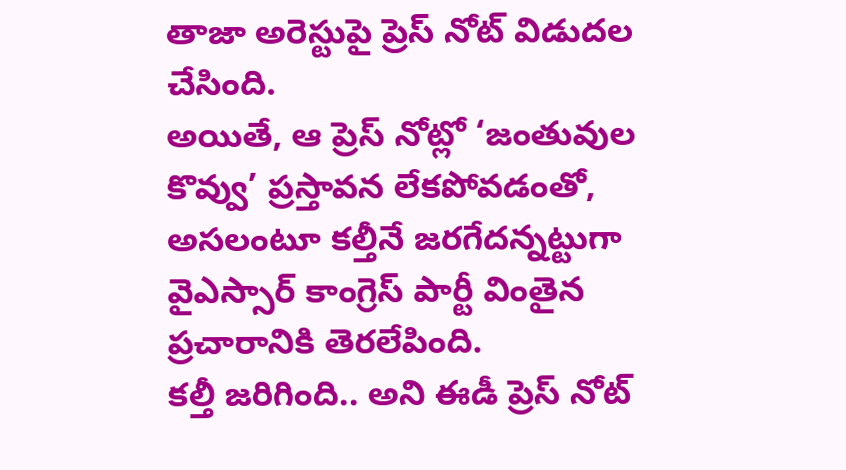తాజా అరెస్టుపై ప్రెస్ నోట్ విడుదల చేసింది.
అయితే, ఆ ప్రెస్ నోట్లో ‘జంతువుల కొవ్వు’ ప్రస్తావన లేకపోవడంతో, అసలంటూ కల్తీనే జరగేదన్నట్టుగా వైఎస్సార్ కాంగ్రెస్ పార్టీ వింతైన ప్రచారానికి తెరలేపింది.
కల్తీ జరిగింది.. అని ఈడీ ప్రెస్ నోట్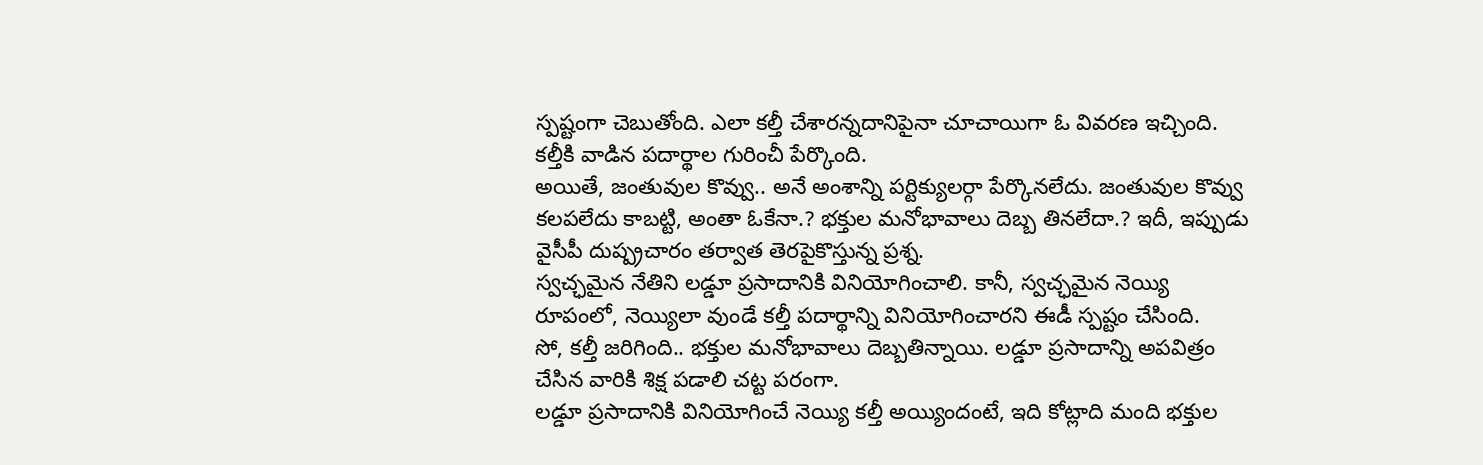స్పష్టంగా చెబుతోంది. ఎలా కల్తీ చేశారన్నదానిపైనా చూచాయిగా ఓ వివరణ ఇచ్చింది. కల్తీకి వాడిన పదార్థాల గురించీ పేర్కొంది.
అయితే, జంతువుల కొవ్వు.. అనే అంశాన్ని పర్టిక్యులర్గా పేర్కొనలేదు. జంతువుల కొవ్వు కలపలేదు కాబట్టి, అంతా ఓకేనా.? భక్తుల మనోభావాలు దెబ్బ తినలేదా.? ఇదీ, ఇప్పుడు వైసీపీ దుష్ప్రచారం తర్వాత తెరపైకొస్తున్న ప్రశ్న.
స్వచ్ఛమైన నేతిని లడ్డూ ప్రసాదానికి వినియోగించాలి. కానీ, స్వచ్ఛమైన నెయ్యి రూపంలో, నెయ్యిలా వుండే కల్తీ పదార్థాన్ని వినియోగించారని ఈడీ స్పష్టం చేసింది.
సో, కల్తీ జరిగింది.. భక్తుల మనోభావాలు దెబ్బతిన్నాయి. లడ్డూ ప్రసాదాన్ని అపవిత్రం చేసిన వారికి శిక్ష పడాలి చట్ట పరంగా.
లడ్డూ ప్రసాదానికి వినియోగించే నెయ్యి కల్తీ అయ్యిందంటే, ఇది కోట్లాది మంది భక్తుల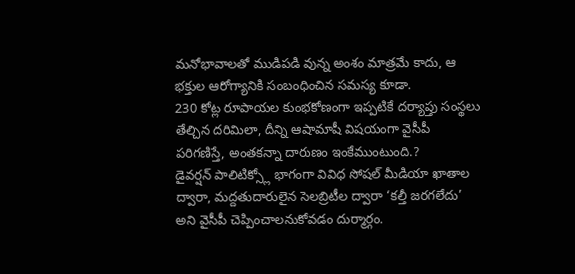మనోభావాలతో ముడిపడి వున్న అంశం మాత్రమే కాదు, ఆ భక్తుల ఆరోగ్యానికి సంబంధించిన సమస్య కూడా.
230 కోట్ల రూపాయల కుంభకోణంగా ఇప్పటికే దర్యాప్తు సంస్థలు తేల్చిన దరిమిలా, దీన్ని ఆషామాషీ విషయంగా వైసీపీ పరిగణిస్తే, అంతకన్నా దారుణం ఇంకేముంటుంది.?
డైవర్షన్ పాలిటిక్స్లో భాగంగా వివిధ సోషల్ మీడియా ఖాతాల ద్వారా, మద్దతుదారులైన సెలబ్రిటీల ద్వారా ‘కల్తీ జరగలేదు’ అని వైసీపీ చెప్పించాలనుకోవడం దుర్మార్గం.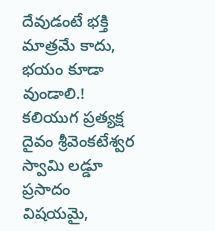దేవుడంటే భక్తి మాత్రమే కాదు, భయం కూడా వుండాలి.! కలియుగ ప్రత్యక్ష దైవం శ్రీవెంకటేశ్వర స్వామి లడ్డూ ప్రసాదం విషయమై,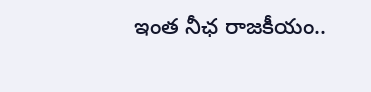ఇంత నీఛ రాజకీయం..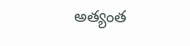అత్యంత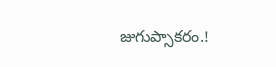జుగుప్సాకరం.!